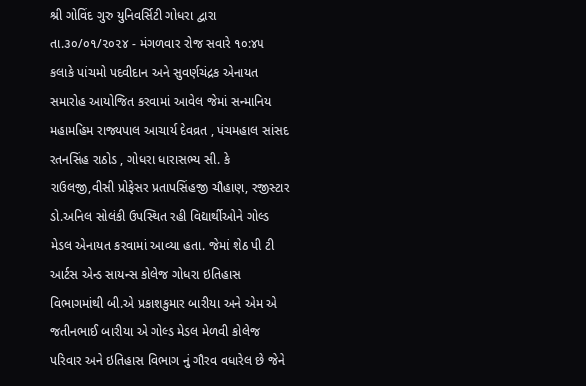શ્રી ગોવિંદ ગુરુ યુનિવર્સિટી ગોધરા દ્વારા તા.૩૦/૦૧/૨૦૨૪ - મંગળવાર રોજ સવારે ૧૦:૪૫ કલાકે પાંચમો પદવીદાન અને સુવર્ણચંદ્રક એનાયત સમારોહ આયોજિત કરવામાં આવેલ જેમાં સન્માનિય મહામહિમ રાજ્યપાલ આચાર્ય દેવવ્રત , પંચમહાલ સાંસદ રતનસિંહ રાઠોડ , ગોધરા ધારાસભ્ય સી. કે રાઉલજી,વીસી પ્રોફેસર પ્રતાપસિંહજી ચૌહાણ, રજીસ્ટાર ડો.અનિલ સોલંકી ઉપસ્થિત રહી વિદ્યાર્થીઓને ગોલ્ડ મેડલ એનાયત કરવામાં આવ્યા હતા. જેમાં શેઠ પી ટી આર્ટસ એન્ડ સાયન્સ કોલેજ ગોધરા ઇતિહાસ વિભાગમાંથી બી.એ પ્રકાશકુમાર બારીયા અને એમ એ જતીનભાઈ બારીયા એ ગોલ્ડ મેડલ મેળવી કોલેજ પરિવાર અને ઇતિહાસ વિભાગ નું ગૌરવ વધારેલ છે જેને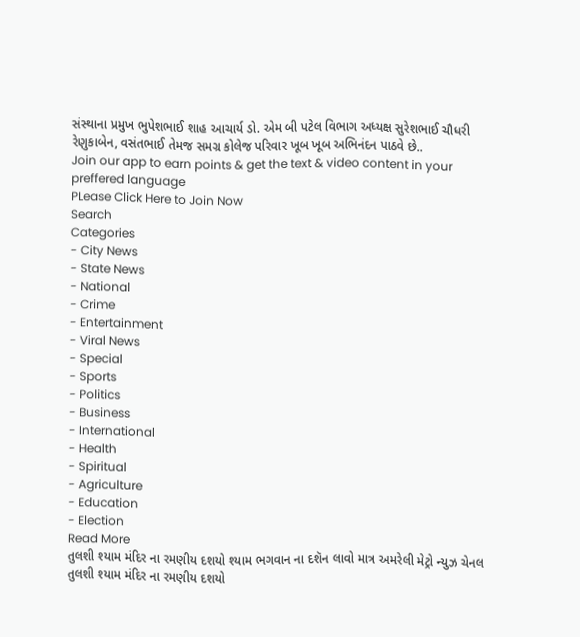સંસ્થાના પ્રમુખ ભુપેશભાઈ શાહ આચાર્ય ડો. એમ બી પટેલ વિભાગ અધ્યક્ષ સુરેશભાઈ ચૌધરી રેણુકાબેન, વસંતભાઈ તેમજ સમગ્ર કોલેજ પરિવાર ખૂબ ખૂબ અભિનંદન પાઠવે છે..
Join our app to earn points & get the text & video content in your preffered language
PLease Click Here to Join Now
Search
Categories
- City News
- State News
- National
- Crime
- Entertainment
- Viral News
- Special
- Sports
- Politics
- Business
- International
- Health
- Spiritual
- Agriculture
- Education
- Election
Read More
તુલશી શ્યામ મંદિર ના રમણીય દશયો શ્યામ ભગવાન ના દશૅન લાવો માત્ર અમરેલી મેટ્રો ન્યુઝ ચેનલ
તુલશી શ્યામ મંદિર ના રમણીય દશયો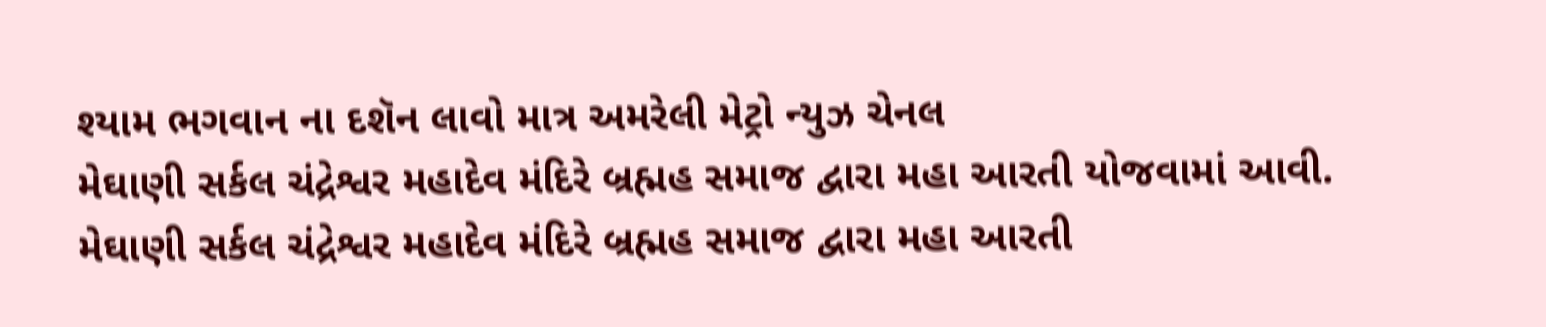શ્યામ ભગવાન ના દશૅન લાવો માત્ર અમરેલી મેટ્રો ન્યુઝ ચેનલ
મેઘાણી સર્કલ ચંદ્રેશ્વર મહાદેવ મંદિરે બ્રહ્મહ સમાજ દ્વારા મહા આરતી યોજવામાં આવી.
મેઘાણી સર્કલ ચંદ્રેશ્વર મહાદેવ મંદિરે બ્રહ્મહ સમાજ દ્વારા મહા આરતી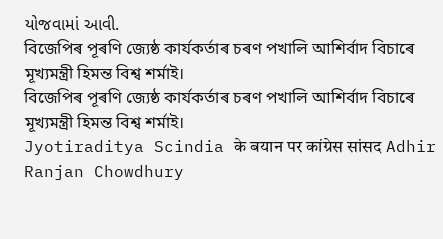યોજવામાં આવી.
বিজেপিৰ পূৰণি জ্যেষ্ঠ কাৰ্যকৰ্তাৰ চৰণ পখালি আশিৰ্বাদ বিচাৰে মূখ্যমন্ত্ৰী হিমন্ত বিশ্ব শৰ্মাই।
বিজেপিৰ পূৰণি জ্যেষ্ঠ কাৰ্যকৰ্তাৰ চৰণ পখালি আশিৰ্বাদ বিচাৰে মূখ্যমন্ত্ৰী হিমন্ত বিশ্ব শৰ্মাই।
Jyotiraditya Scindia के बयान पर कांग्रेस सांसद Adhir Ranjan Chowdhury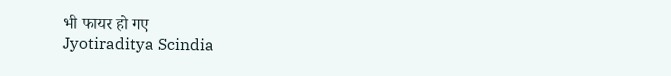भी फायर हो गए
Jyotiraditya Scindia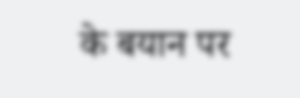के बयान पर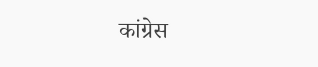कांग्रेस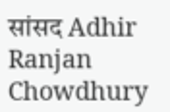सांसद Adhir Ranjan Chowdhury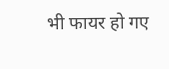भी फायर हो गए